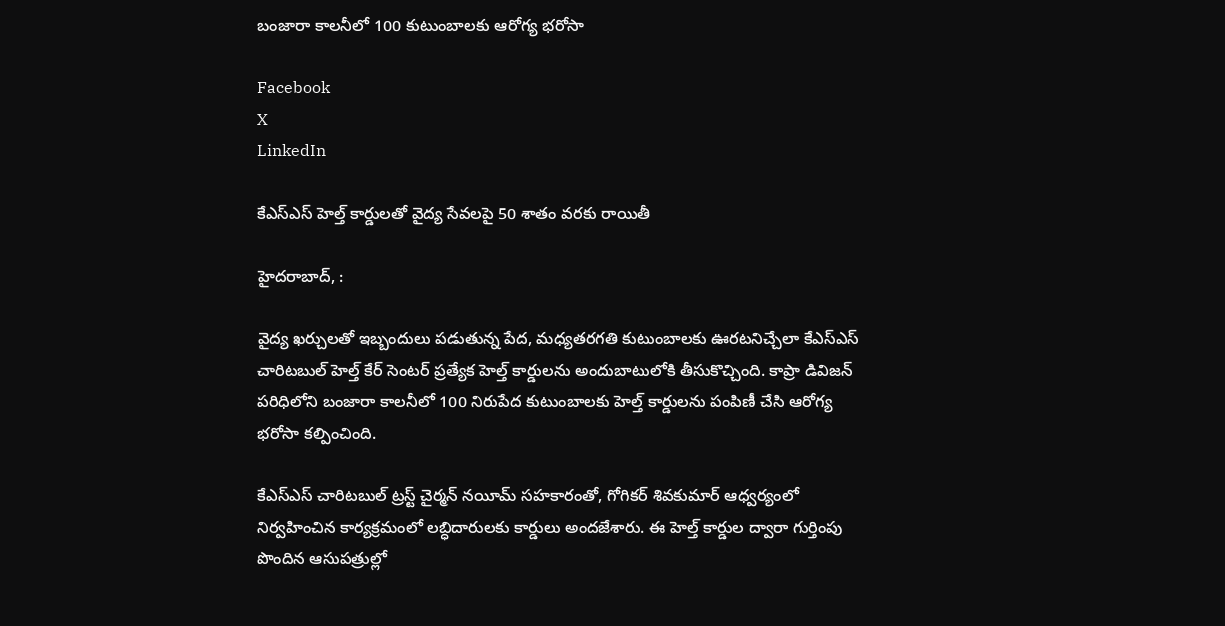బంజారా కాలనీలో 100 కుటుంబాలకు ఆరోగ్య భరోసా

Facebook
X
LinkedIn

కేఎస్‌ఎస్ హెల్త్ కార్డులతో వైద్య సేవలపై 50 శాతం వరకు రాయితీ

హైదరాబాద్, :

వైద్య ఖర్చులతో ఇబ్బందులు పడుతున్న పేద, మధ్యతరగతి కుటుంబాలకు ఊరటనిచ్చేలా కేఎస్‌ఎస్ చారిటబుల్ హెల్త్ కేర్ సెంటర్ ప్రత్యేక హెల్త్ కార్డులను అందుబాటులోకి తీసుకొచ్చింది. కాప్రా డివిజన్ పరిధిలోని బంజారా కాలనీలో 100 నిరుపేద కుటుంబాలకు హెల్త్ కార్డులను పంపిణీ చేసి ఆరోగ్య భరోసా కల్పించింది.

కేఎస్‌ఎస్ చారిటబుల్ ట్రస్ట్ చైర్మన్ నయీమ్ సహకారంతో, గోగికర్ శివకుమార్ ఆధ్వర్యంలో నిర్వహించిన కార్యక్రమంలో లబ్ధిదారులకు కార్డులు అందజేశారు. ఈ హెల్త్ కార్డుల ద్వారా గుర్తింపు పొందిన ఆసుపత్రుల్లో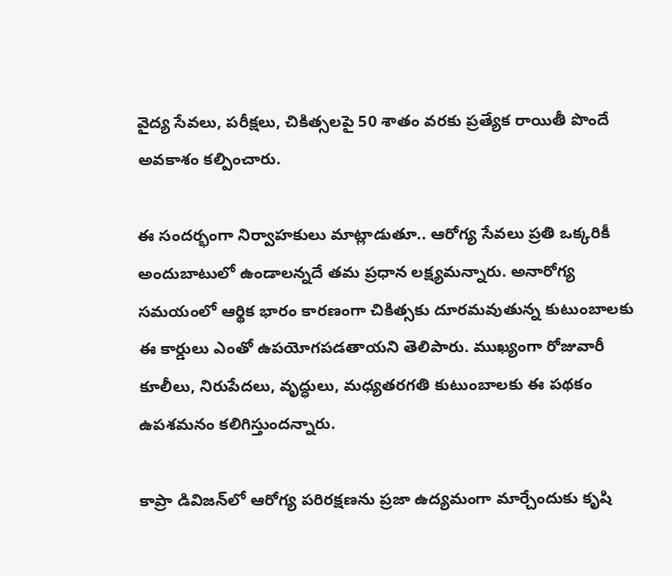వైద్య సేవలు, పరీక్షలు, చికిత్సలపై 50 శాతం వరకు ప్రత్యేక రాయితీ పొందే అవకాశం కల్పించారు.

ఈ సందర్భంగా నిర్వాహకులు మాట్లాడుతూ.. ఆరోగ్య సేవలు ప్రతి ఒక్కరికీ అందుబాటులో ఉండాలన్నదే తమ ప్రధాన లక్ష్యమన్నారు. అనారోగ్య సమయంలో ఆర్థిక భారం కారణంగా చికిత్సకు దూరమవుతున్న కుటుంబాలకు ఈ కార్డులు ఎంతో ఉపయోగపడతాయని తెలిపారు. ముఖ్యంగా రోజువారీ కూలీలు, నిరుపేదలు, వృద్ధులు, మధ్యతరగతి కుటుంబాలకు ఈ పథకం ఉపశమనం కలిగిస్తుందన్నారు.

కాప్రా డివిజన్‌లో ఆరోగ్య పరిరక్షణను ప్రజా ఉద్యమంగా మార్చేందుకు కృషి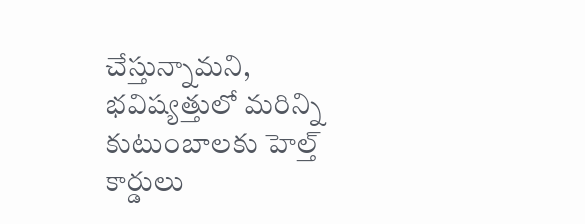చేస్తున్నామని, భవిష్యత్తులో మరిన్ని కుటుంబాలకు హెల్త్ కార్డులు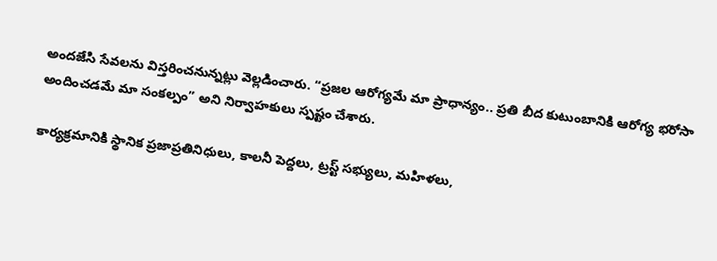అందజేసి సేవలను విస్తరించనున్నట్లు వెల్లడించారు. “ప్రజల ఆరోగ్యమే మా ప్రాధాన్యం.. ప్రతి బీద కుటుంబానికి ఆరోగ్య భరోసా అందించడమే మా సంకల్పం” అని నిర్వాహకులు స్పష్టం చేశారు.

కార్యక్రమానికి స్థానిక ప్రజాప్రతినిధులు, కాలనీ పెద్దలు, ట్రస్ట్ సభ్యులు, మహిళలు,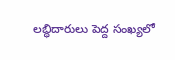లబ్ధిదారులు పెద్ద సంఖ్యలో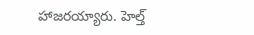హాజరయ్యారు. హెల్త్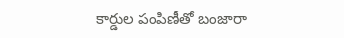కార్డుల పంపిణీతో బంజారా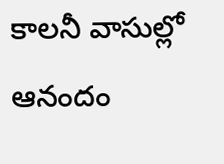కాలనీ వాసుల్లో ఆనందం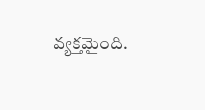వ్యక్తమైంది.